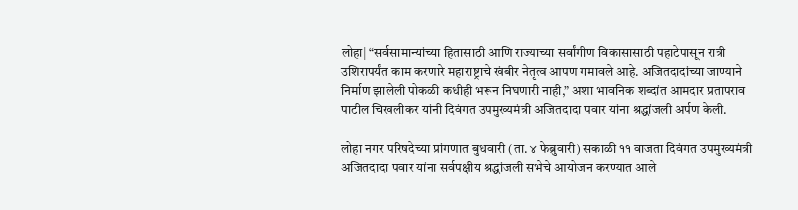लोहा| “सर्वसामान्यांच्या हितासाठी आणि राज्याच्या सर्वांगीण विकासासाठी पहाटेपासून रात्री उशिरापर्यंत काम करणारे महाराष्ट्राचे खंबीर नेतृत्व आपण गमावले आहे. अजितदादांच्या जाण्याने निर्माण झालेली पोकळी कधीही भरून निघणारी नाही,” अशा भावनिक शब्दांत आमदार प्रतापराव पाटील चिखलीकर यांनी दिवंगत उपमुख्यमंत्री अजितदादा पवार यांना श्रद्धांजली अर्पण केली.

लोहा नगर परिषदेच्या प्रांगणात बुधवारी (ता. ४ फेब्रुवारी) सकाळी ११ वाजता दिवंगत उपमुख्यमंत्री अजितदादा पवार यांना सर्वपक्षीय श्रद्धांजली सभेचे आयोजन करण्यात आले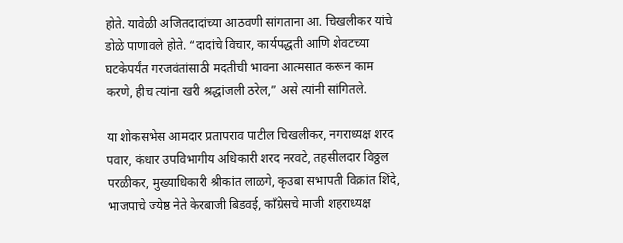होते. यावेळी अजितदादांच्या आठवणी सांगताना आ. चिखलीकर यांचे डोळे पाणावले होते. “दादांचे विचार, कार्यपद्धती आणि शेवटच्या घटकेपर्यंत गरजवंतांसाठी मदतीची भावना आत्मसात करून काम करणे, हीच त्यांना खरी श्रद्धांजली ठरेल,” असे त्यांनी सांगितले.

या शोकसभेस आमदार प्रतापराव पाटील चिखलीकर, नगराध्यक्ष शरद पवार, कंधार उपविभागीय अधिकारी शरद नरवटे, तहसीलदार विठ्ठल परळीकर, मुख्याधिकारी श्रीकांत लाळगे, कृउबा सभापती विक्रांत शिंदे, भाजपाचे ज्येष्ठ नेते केरबाजी बिडवई, काँग्रेसचे माजी शहराध्यक्ष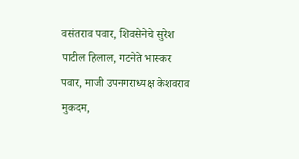वसंतराव पवार, शिवसेनेचे सुरेश पाटील हिलाल, गटनेते भास्कर पवार, माजी उपनगराध्यक्ष केशवराव मुकदम,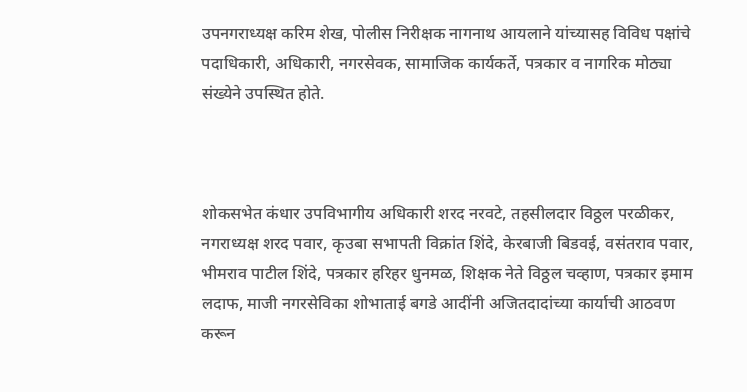उपनगराध्यक्ष करिम शेख, पोलीस निरीक्षक नागनाथ आयलाने यांच्यासह विविध पक्षांचे पदाधिकारी, अधिकारी, नगरसेवक, सामाजिक कार्यकर्ते, पत्रकार व नागरिक मोठ्या संख्येने उपस्थित होते.



शोकसभेत कंधार उपविभागीय अधिकारी शरद नरवटे, तहसीलदार विठ्ठल परळीकर, नगराध्यक्ष शरद पवार, कृउबा सभापती विक्रांत शिंदे, केरबाजी बिडवई, वसंतराव पवार, भीमराव पाटील शिंदे, पत्रकार हरिहर धुनमळ, शिक्षक नेते विठ्ठल चव्हाण, पत्रकार इमाम लदाफ, माजी नगरसेविका शोभाताई बगडे आदींनी अजितदादांच्या कार्याची आठवण करून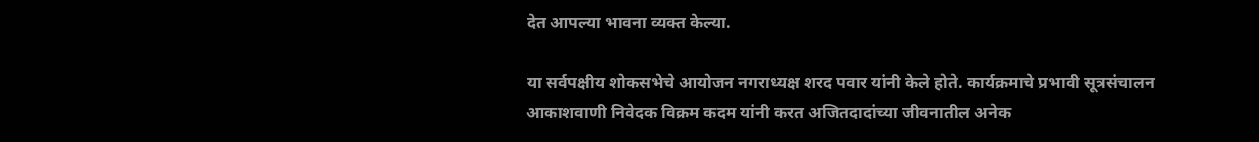देत आपल्या भावना व्यक्त केल्या.

या सर्वपक्षीय शोकसभेचे आयोजन नगराध्यक्ष शरद पवार यांनी केले होते. कार्यक्रमाचे प्रभावी सूत्रसंचालन आकाशवाणी निवेदक विक्रम कदम यांनी करत अजितदादांच्या जीवनातील अनेक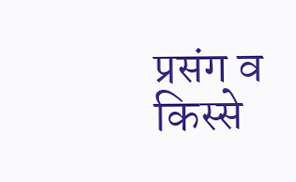प्रसंग व किस्से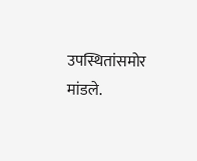उपस्थितांसमोर मांडले.